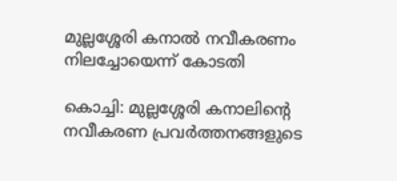മുല്ലശ്ശേരി കനാൽ നവീകരണം നിലച്ചോയെന്ന് കോടതി

കൊച്ചി: മുല്ലശ്ശേരി കനാലിന്റെ നവീകരണ പ്രവർത്തനങ്ങളുടെ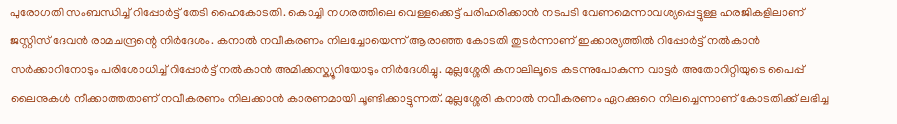പുരോഗതി സംബന്ധിച്ച് റിപ്പോർട്ട് തേടി ഹൈകോടതി. കൊച്ചി നഗരത്തിലെ വെള്ളക്കെട്ട് പരിഹരിക്കാൻ നടപടി വേണമെന്നാവശ്യപ്പെട്ടുള്ള ഹരജികളിലാണ് ജസ്റ്റിസ് ദേവൻ രാമചന്ദ്രന്റെ നിർദേശം. കനാൽ നവീകരണം നിലച്ചോയെന്ന് ആരാഞ്ഞ കോടതി തുടർന്നാണ് ഇക്കാര്യത്തിൽ റിപ്പോർട്ട് നൽകാൻ സർക്കാറിനോടും പരിശോധിച്ച് റിപ്പോർട്ട് നൽകാൻ അമിക്കസ്ക്യൂറിയോടും നിർദേശിച്ചു. മുല്ലശ്ശേരി കനാലിലൂടെ കടന്നുപോകുന്ന വാട്ടർ അതോറിറ്റിയുടെ പൈപ്പ് ലൈനുകൾ നീക്കാത്തതാണ് നവീകരണം നിലക്കാൻ കാരണമായി ചൂണ്ടിക്കാട്ടുന്നത്. മുല്ലശ്ശേരി കനാൽ നവീകരണം ഏറക്കുറെ നിലച്ചെന്നാണ് കോടതിക്ക് ലഭിച്ച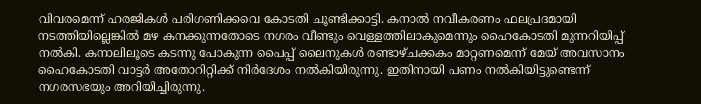വിവരമെന്ന് ഹരജികൾ പരിഗണിക്കവെ കോടതി ചൂണ്ടിക്കാട്ടി. കനാൽ നവീകരണം ഫലപ്രദമായി നടത്തിയില്ലെങ്കിൽ മഴ കനക്കുന്നതോടെ നഗരം വീണ്ടും വെള്ളത്തിലാകുമെന്നും ഹൈകോടതി മുന്നറിയിപ്പ് നൽകി. കനാലിലൂടെ കടന്നു പോകുന്ന പൈപ്പ് ലൈനുകൾ രണ്ടാഴ്ചക്കകം മാറ്റണമെന്ന് മേയ് അവസാനം ഹൈകോടതി വാട്ടർ അതോറിറ്റിക്ക് നിർദേശം നൽകിയിരുന്നു. ഇതിനായി പണം നൽകിയിട്ടുണ്ടെന്ന് നഗരസഭയും അറിയിച്ചിരുന്നു.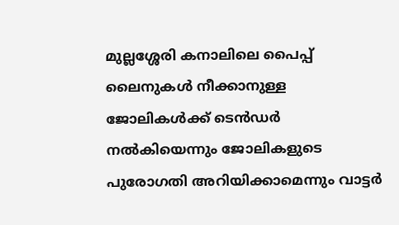മുല്ലശ്ശേരി കനാലിലെ പൈപ്പ് ലൈനുകൾ നീക്കാനുള്ള ജോലികൾക്ക് ടെൻഡർ നൽകിയെന്നും ജോലികളുടെ പുരോഗതി അറിയിക്കാമെന്നും വാട്ടർ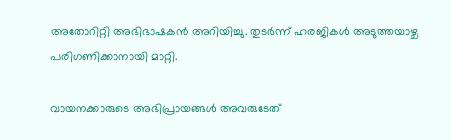അതോറിറ്റി അഭിഭാഷകൻ അറിയിച്ചു. തുടർന്ന് ഹരജികൾ അടുത്തയാഴ്ച പരിഗണിക്കാനായി മാറ്റി.

വായനക്കാരുടെ അഭിപ്രായങ്ങള്‍ അവരുടേത്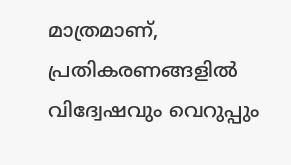മാത്രമാണ്, പ്രതികരണങ്ങളിൽ വിദ്വേഷവും വെറുപ്പും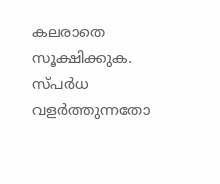കലരാതെ സൂക്ഷിക്കുക. സ്പർധ വളർത്തുന്നതോ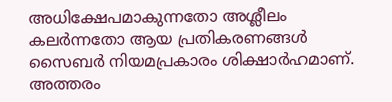അധിക്ഷേപമാകുന്നതോ അശ്ലീലം കലർന്നതോ ആയ പ്രതികരണങ്ങൾ സൈബർ നിയമപ്രകാരം ശിക്ഷാർഹമാണ്. അത്തരം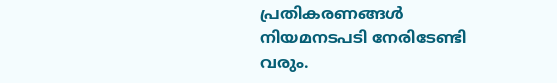പ്രതികരണങ്ങൾ നിയമനടപടി നേരിടേണ്ടി വരും.